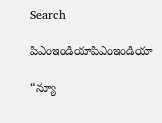Search

పిఎంఇండియాపిఎంఇండియా

“న్యూ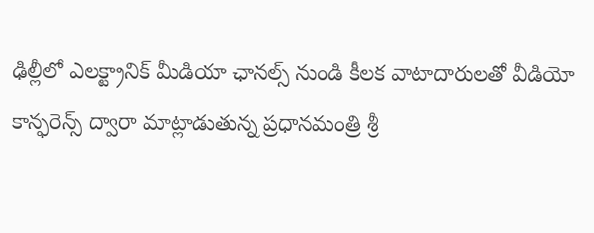ఢిల్లీలో ఎలక్ట్రానిక్ మీడియా ఛానల్స్ నుండి కీలక వాటాదారులతో వీడియో కాన్ఫ‌రెన్స్ ద్వారా మాట్లాడుతున్న ప్ర‌ధాన‌మంత్రి శ్రీ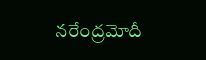న‌రేంద్ర‌మోదీ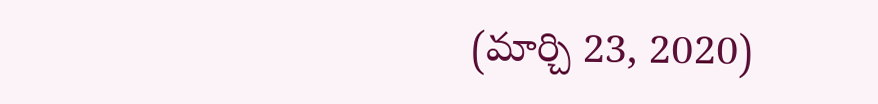(మార్చి 23, 2020)